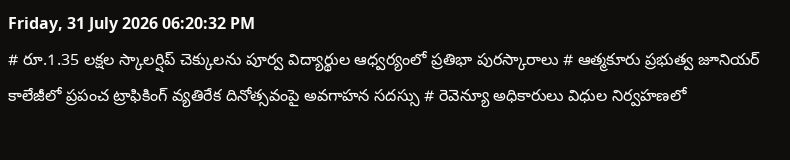Friday, 31 July 2026 06:20:32 PM
# రూ.1.35 లక్షల స్కాలర్షిప్ చెక్కులను పూర్వ విద్యార్థుల ఆధ్వర్యంలో ప్రతిభా పురస్కారాలు # ఆత్మకూరు ప్రభుత్వ జూనియర్ కాలేజీలో ప్రపంచ ట్రాఫికింగ్ వ్యతిరేక దినోత్సవంపై అవగాహన సదస్సు # రెవెన్యూ అధికారులు విధుల నిర్వహణలో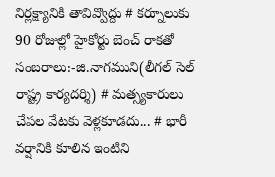నిర్లక్ష్యానికి తావివ్వొద్దు # కర్నూలుకు 90 రోజుల్లో హైకోర్టు బెంచ్ రాకతో సంబరాలు:-జి.నాగముని(లీగల్ సెల్ రాష్ట్ర కార్యదర్శి) # మత్స్యకారులు చేపల వేటకు వెళ్లకూడదు... # భారీ వర్షానికి కూలిన ఇంటిని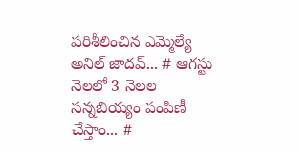పరిశీలించిన ఎమ్మెల్యే అనిల్ జాదవ్... # ఆగస్టు నెలలో 3 నెలల సన్నబియ్యం పంపిణీ చేస్తాం... #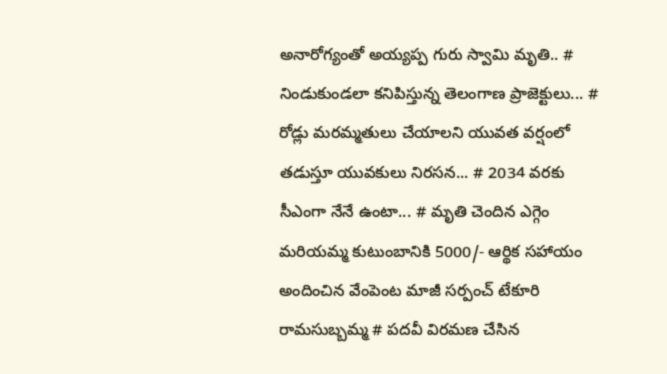అనారోగ్యంతో అయ్యప్ప గురు స్వామి మృతి.. # నిండుకుండలా కనిపిస్తున్న తెలంగాణ ప్రాజెక్టులు... # రోడ్లు మరమ్మతులు చేయాలని యువత వర్షంలో తడుస్తూ యువకులు నిరసన... # 2034 వరకు సీఎంగా నేనే ఉంటా... # మృతి చెందిన ఎగ్గెం మరియమ్మ కుటుంబానికి 5000/- ఆర్థిక సహాయం అందించిన వేంపెంట మాజీ సర్పంచ్ టేకూరి రామసుబ్బమ్మ # పదవీ విరమణ చేసిన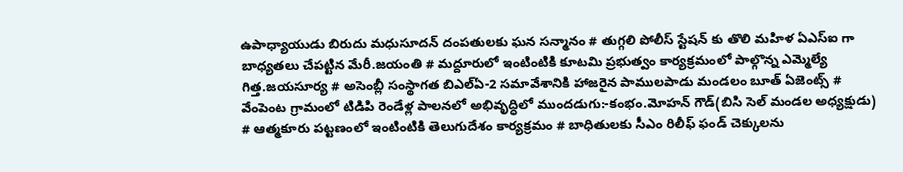ఉపాధ్యాయుడు బిరుదు మధుసూదన్ దంపతులకు ఘన సన్మానం # తుగ్గలి పోలీస్ స్టేషన్ కు తొలి మహిళ ఏఎస్ఐ గా బాధ్యతలు చేపట్టిన మేరీ.జయంతి # మద్దూరులో ఇంటింటికి కూటమి ప్రభుత్వం కార్యక్రమంలో పాల్గొన్న ఎమ్మెల్యే గిత్త.జయసూర్య # అసెంబ్లీ సంస్థాగత బిఎల్ఏ-2 సమావేశానికి హాజరైన పాములపాడు మండలం బూత్ ఏజెంట్స్ # వేంపెంట గ్రామంలో టిడిపి రెండేళ్ల పాలనలో అభివృద్ధిలో ముందడుగు:-కంభం.మోహన్ గౌడ్(బిసి సెల్ మండల అధ్యక్షుడు) # ఆత్మకూరు పట్టణంలో ఇంటింటికి తెలుగుదేశం కార్యక్రమం # బాధితులకు సీఎం రిలీఫ్ ఫండ్ చెక్కులను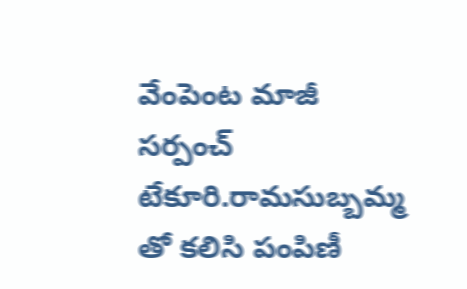వేంపెంట మాజీ సర్పంచ్ టేకూరి.రామసుబ్బమ్మ తో కలిసి పంపిణీ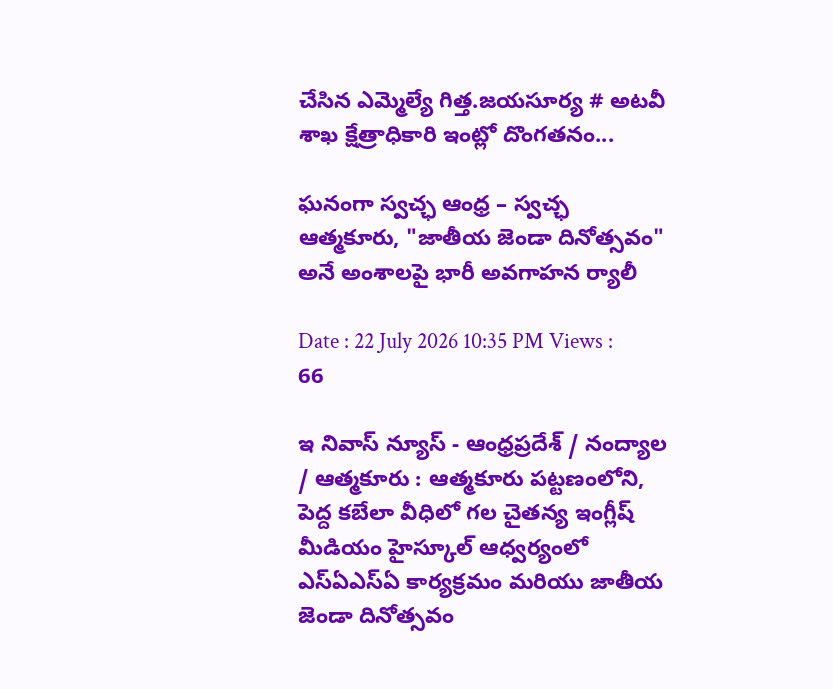చేసిన ఎమ్మెల్యే గిత్త.జయసూర్య # అటవీ శాఖ క్షేత్రాధికారి ఇంట్లో దొంగతనం...

ఘనంగా స్వచ్ఛ ఆంధ్ర – స్వచ్ఛ ఆత్మకూరు, "జాతీయ జెండా దినోత్సవం" అనే అంశాలపై భారీ అవగాహన ర్యాలీ

Date : 22 July 2026 10:35 PM Views : 66

ఇ నివాస్ న్యూస్ - ఆంధ్రప్రదేశ్ / నంద్యాల / ఆత్మకూరు : ఆత్మకూరు పట్టణంలోని, పెద్ద కబేలా వీధిలో గల చైతన్య ఇంగ్లీష్ మీడియం హైస్కూల్ ఆధ్వర్యంలో ఎస్ఏఎస్ఏ కార్యక్రమం మరియు జాతీయ జెండా దినోత్సవం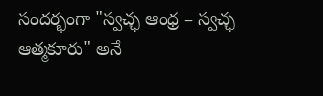సందర్భంగా "స్వచ్ఛ ఆంధ్ర – స్వచ్ఛ ఆత్మకూరు" అనే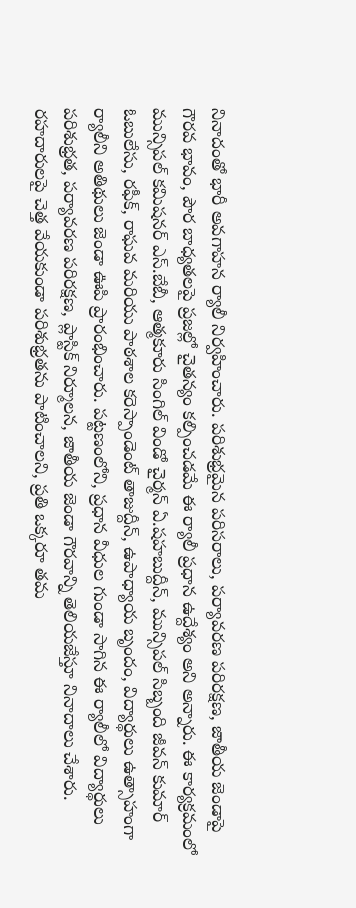నినాదంతో భారీ అవగాహన ర్యాలీ నిర్వహించారు. పరిశుభ్రమైన పరిసరాలు, పర్యావరణ పరిరక్షణ, జాతీయ జెండాపై గౌరవ భావం, పౌర బాధ్యతలపై ప్రజల్లో చైతన్యం కల్పించడమే ఈ ర్యాలీ ప్రధాన ఉద్దేశ్యం అని అన్నారు. ఈ కార్యక్రమంలో మున్సిపల్ కమిషనర్ ఎస్.బేబీ, ఆత్మకూరు సింగిల్ విండో చైర్మన్ ఏ.షహబుద్దీన్, మున్సిపల్ సిబ్బంది జీవన్ కుమార్ ఓబులేసు, రఫీక్, రాఘవ మరియు పాఠశాల కరెస్పాండెంట్ తాజుద్దీన్, ఉపాధ్యాయ బృందం, విద్యార్థులు ఉత్సాహంగా ర్యాలీని అతిథులు జెండా ఊపి ప్రారంభించారు. పట్టణంలోని, ప్రధాన వీధుల గుండా సాగిన ఈ ర్యాలీలో విద్యార్థులు పరిశుభ్రత, పర్యావరణ పరిరక్షణ, ప్లాస్టిక్ నిర్మూలన, జాతీయ జెండా గౌరవాన్ని తెలియజేస్తూ నినాదాలు చేశారు. రహదారులపై చెత్త వేయకుండా పరిశుభ్రతను పాటించాలని, ప్రతి ఒక్కరూ తమ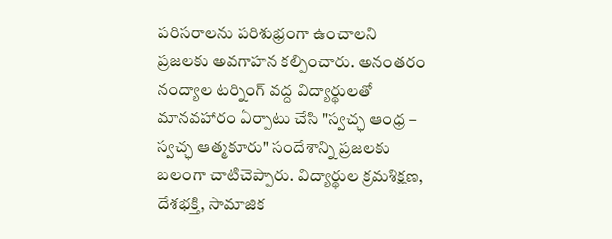పరిసరాలను పరిశుభ్రంగా ఉంచాలని ప్రజలకు అవగాహన కల్పించారు. అనంతరం నంద్యాల టర్నింగ్ వద్ద విద్యార్థులతో మానవహారం ఏర్పాటు చేసి "స్వచ్ఛ ఆంధ్ర – స్వచ్ఛ ఆత్మకూరు" సందేశాన్ని ప్రజలకు బలంగా చాటిచెప్పారు. విద్యార్థుల క్రమశిక్షణ, దేశభక్తి, సామాజిక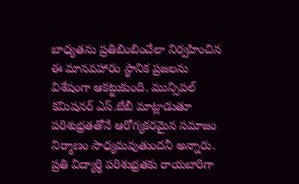బాధ్యతను ప్రతిబింబించేలా నిర్వహించిన ఈ మానవహారం స్థానిక ప్రజలను విశేషంగా ఆకట్టుకుంది. మున్సిపల్ కమిషనర్ ఎస్.బేబీ మాట్లాడుతూ పరిశుభ్రతతోనే ఆరోగ్యకరమైన సమాజం నిర్మాణం సాధ్యమవుతుందనీ అన్నారు. ప్రతి విద్యార్థి పరిశుభ్రతకు రాయబారిగా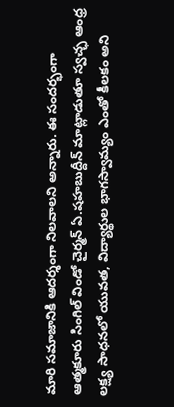మారి సమాజానికి ఆదర్శంగా నిలవాలని అన్నారు. ఈ సందర్భంగా ఆత్మకూరు సింగిల్ విండో చైర్మన్ ఏ.షహబుద్దీన్ మాట్లాడుతూ స్వచ్ఛ ఆంధ్ర లక్ష్య సాధనలో యువత, విద్యార్థుల భాగస్వామ్యం ఎంతో కీలకం అని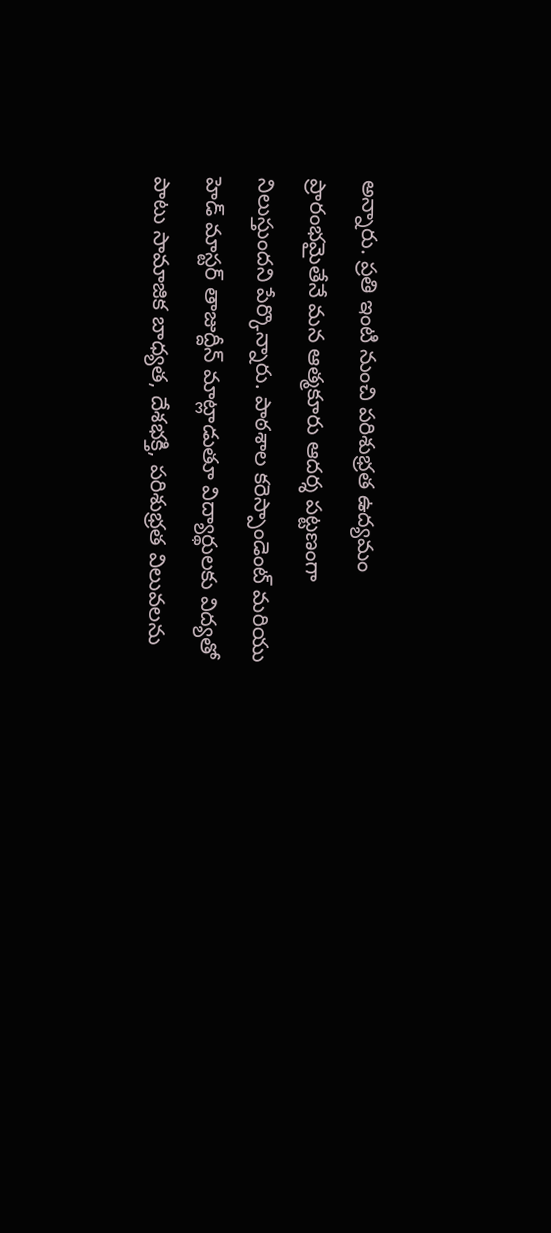అన్నారు. ప్రతి ఇంటి నుంచి పరిశుభ్రత ఉద్యమం ప్రారంభమైతేనే మన ఆత్మకూరు ఆదర్శ పట్టణంగా నిలుస్తుందని పేర్కొన్నారు. పాఠశాల కరెస్పాండెంట్ మరియు హెడ్ మాస్టర్ తాజుద్దీన్ మాట్లాడుతూ విద్యార్థులకు విద్యతో పాటు సామాజిక బాధ్యత, దేశభక్తి, పరిశుభ్రత విలువలను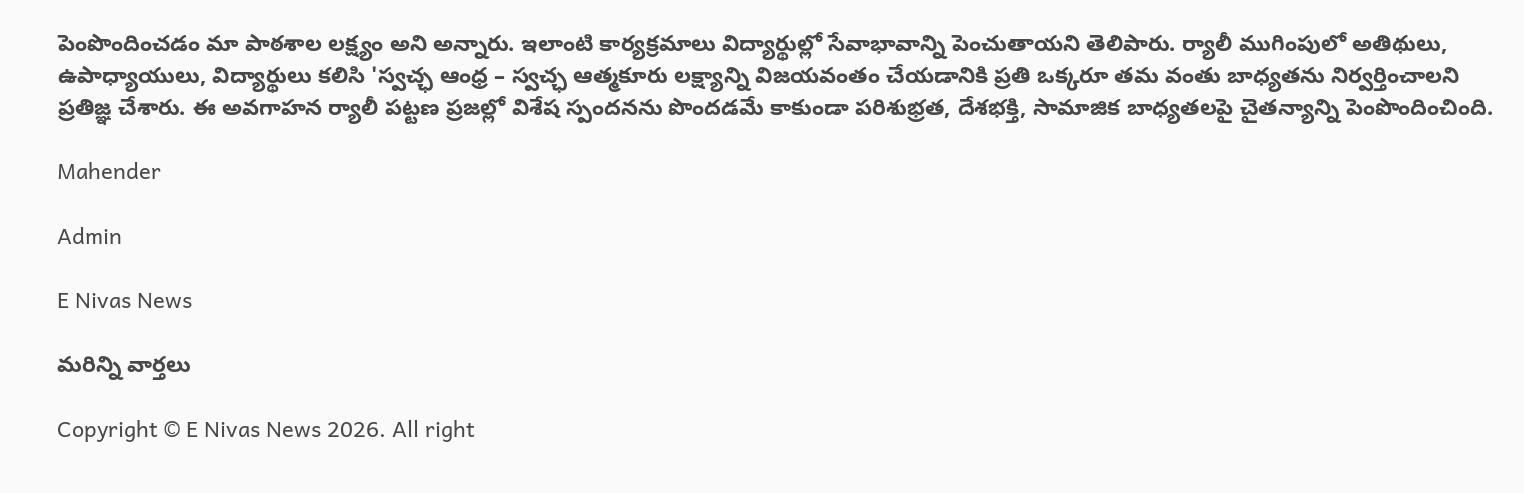పెంపొందించడం మా పాఠశాల లక్ష్యం అని అన్నారు. ఇలాంటి కార్యక్రమాలు విద్యార్థుల్లో సేవాభావాన్ని పెంచుతాయని తెలిపారు. ర్యాలీ ముగింపులో అతిథులు, ఉపాధ్యాయులు, విద్యార్థులు కలిసి 'స్వచ్ఛ ఆంధ్ర – స్వచ్ఛ ఆత్మకూరు లక్ష్యాన్ని విజయవంతం చేయడానికి ప్రతి ఒక్కరూ తమ వంతు బాధ్యతను నిర్వర్తించాలని ప్రతిజ్ఞ చేశారు. ఈ అవగాహన ర్యాలీ పట్టణ ప్రజల్లో విశేష స్పందనను పొందడమే కాకుండా పరిశుభ్రత, దేశభక్తి, సామాజిక బాధ్యతలపై చైతన్యాన్ని పెంపొందించింది.

Mahender

Admin

E Nivas News

మరిన్ని వార్తలు

Copyright © E Nivas News 2026. All right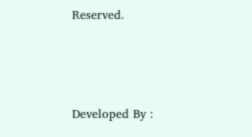Reserved.



Developed By :